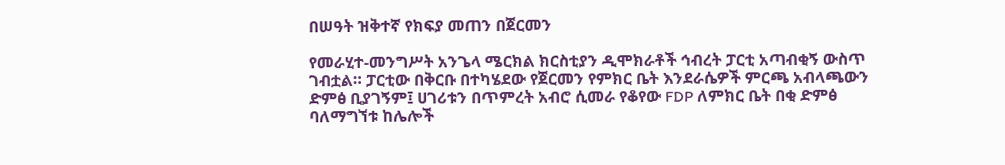በሠዓት ዝቅተኛ የክፍያ መጠን በጀርመን

የመራሂተ-መንግሥት አንጌላ ሜርክል ክርስቲያን ዲሞክራቶች ኅብረት ፓርቲ አጣብቂኝ ውስጥ ገብቷል። ፓርቲው በቅርቡ በተካሄደው የጀርመን የምክር ቤት እንደራሴዎች ምርጫ አብላጫውን ድምፅ ቢያገኝም፤ ሀገሪቱን በጥምረት አብሮ ሲመራ የቆየው FDP ለምክር ቤት በቂ ድምፅ ባለማግኘቱ ከሌሎች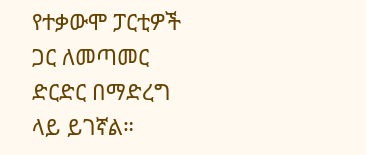የተቃውሞ ፓርቲዎች ጋር ለመጣመር ድርድር በማድረግ ላይ ይገኛል።